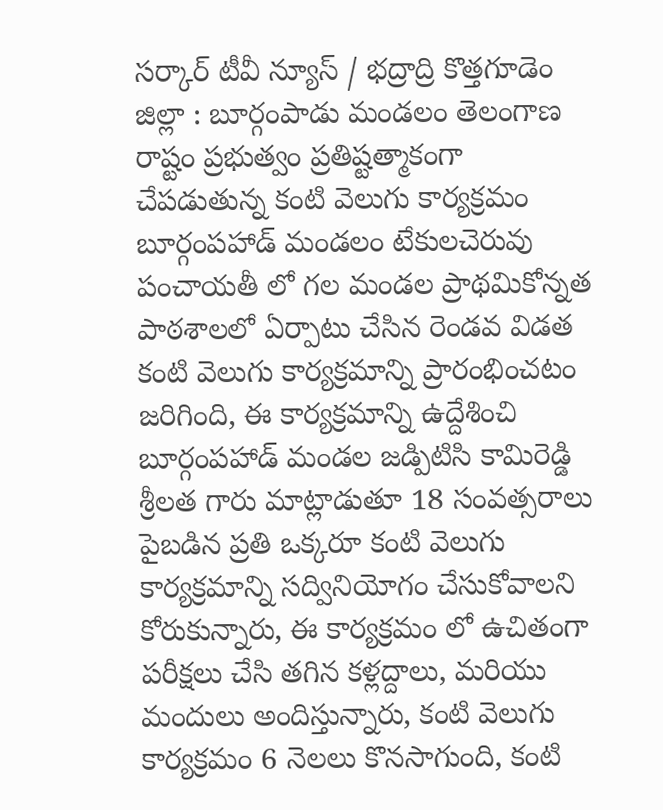సర్కార్ టీవీ న్యూస్ / భద్రాద్రి కొత్తగూడెం జిల్లా : బూర్గంపాడు మండలం తెలంగాణ రాష్టం ప్రభుత్వం ప్రతిష్టత్మాకంగా చేపడుతున్న కంటి వెలుగు కార్యక్రమం బూర్గంపహాడ్ మండలం టేకులచెరువు పంచాయతీ లో గల మండల ప్రాథమికోన్నత పాఠశాలలో ఏర్పాటు చేసిన రెండవ విడత కంటి వెలుగు కార్యక్రమాన్ని ప్రారంభించటం జరిగింది, ఈ కార్యక్రమాన్ని ఉద్దేశించి బూర్గంపహాడ్ మండల జడ్పిటిసి కామిరెడ్డి శ్రీలత గారు మాట్లాడుతూ 18 సంవత్సరాలు పైబడిన ప్రతి ఒక్కరూ కంటి వెలుగు కార్యక్రమాన్ని సద్వినియోగం చేసుకోవాలని కోరుకున్నారు, ఈ కార్యక్రమం లో ఉచితంగా పరీక్షలు చేసి తగిన కళ్లద్దాలు, మరియు మందులు అందిస్తున్నారు, కంటి వెలుగు కార్యక్రమం 6 నెలలు కొనసాగుంది, కంటి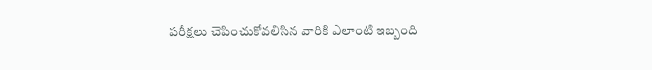పరీక్షలు చెపించుకోవలిసిన వారికి ఎలాంటి ఇబ్బంది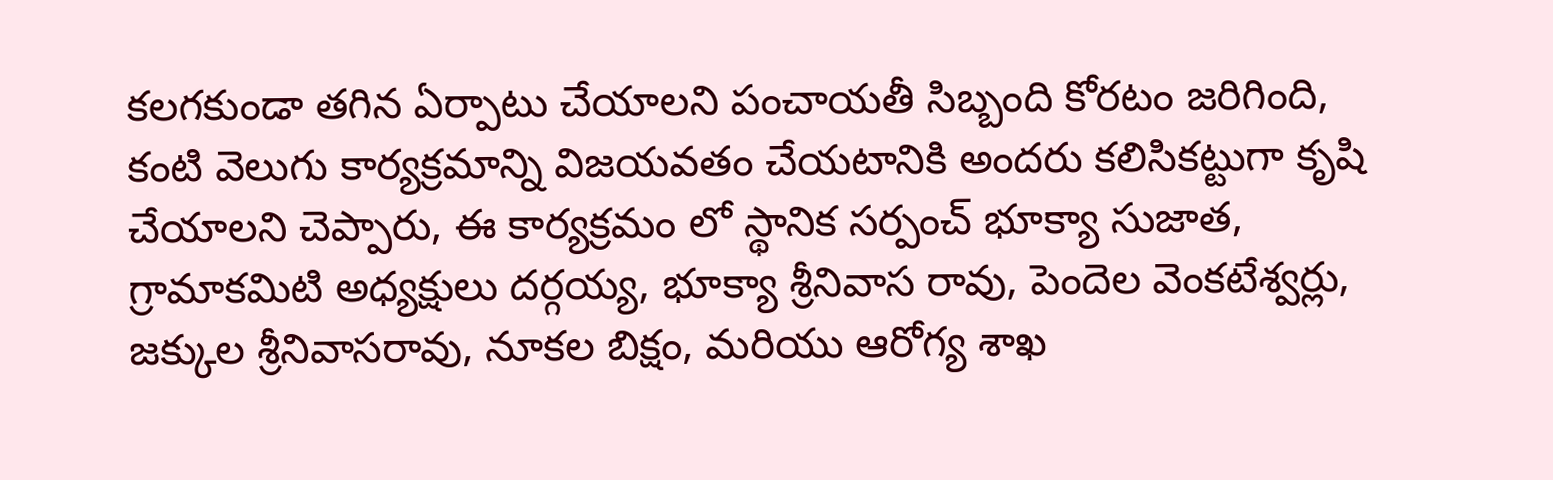కలగకుండా తగిన ఏర్పాటు చేయాలని పంచాయతీ సిబ్బంది కోరటం జరిగింది, కంటి వెలుగు కార్యక్రమాన్ని విజయవతం చేయటానికి అందరు కలిసికట్టుగా కృషి చేయాలని చెప్పారు, ఈ కార్యక్రమం లో స్థానిక సర్పంచ్ భూక్యా సుజాత, గ్రామాకమిటి అధ్యక్షులు దర్గయ్య, భూక్యా శ్రీనివాస రావు, పెందెల వెంకటేశ్వర్లు, జక్కుల శ్రీనివాసరావు, నూకల బిక్షం, మరియు ఆరోగ్య శాఖ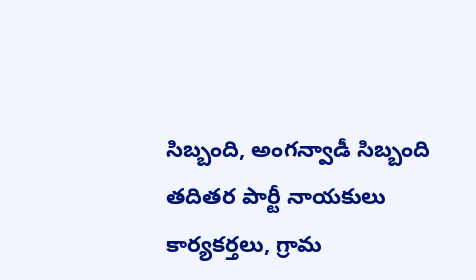సిబ్బంది, అంగన్వాడీ సిబ్బంది తదితర పార్టీ నాయకులు కార్యకర్తలు, గ్రామ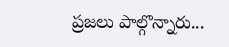ప్రజలు పాల్గొన్నారు...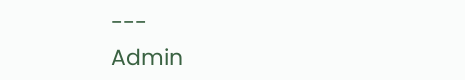---
Admin